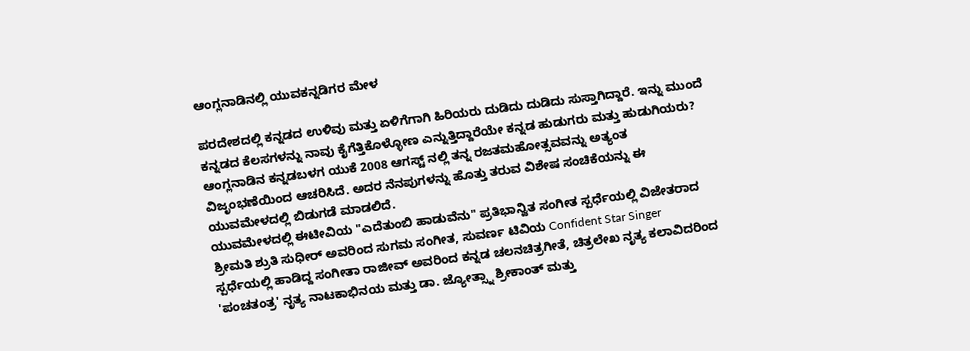ಆಂಗ್ಲನಾಡಿನಲ್ಲಿ ಯುವಕನ್ನಡಿಗರ ಮೇಳ

ಪರದೇಶದಲ್ಲಿ ಕನ್ನಡದ ಉಳಿವು ಮತ್ತು ಏಳಿಗೆಗಾಗಿ ಹಿರಿಯರು ದುಡಿದು ದುಡಿದು ಸುಸ್ತಾಗಿದ್ದಾರೆ. ಇನ್ನು ಮುಂದೆ ಕನ್ನಡದ ಕೆಲಸಗಳನ್ನು ನಾವು ಕೈಗೆತ್ತಿಕೊಳ್ಳೋಣ ಎನ್ನುತ್ತಿದ್ದಾರೆಯೇ ಕನ್ನಡ ಹುಡುಗರು ಮತ್ತು ಹುಡುಗಿಯರು?
ಆಂಗ್ಲನಾಡಿನ ಕನ್ನಡಬಳಗ ಯುಕೆ 2008 ಆಗಸ್ಟ್ ನಲ್ಲಿ ತನ್ನ ರಜತಮಹೋತ್ಸವವನ್ನು ಅತ್ಯಂತ ವಿಜೃಂಭಣೆಯಿಂದ ಆಚರಿಸಿದೆ. ಅದರ ನೆನಪುಗಳನ್ನು ಹೊತ್ತು ತರುವ ವಿಶೇಷ ಸಂಚಿಕೆಯನ್ನು ಈ ಯುವಮೇಳದಲ್ಲಿ ಬಿಡುಗಡೆ ಮಾಡಲಿದೆ.
ಯುವಮೇಳದಲ್ಲಿ ಈಟೀವಿಯ "ಎದೆತುಂಬಿ ಹಾಡುವೆನು" ಪ್ರತಿಭಾನ್ವಿತ ಸಂಗೀತ ಸ್ಪರ್ಧೆಯಲ್ಲಿ ವಿಜೇತರಾದ ಶ್ರೀಮತಿ ಶ್ರುತಿ ಸುಧೀರ್ ಅವರಿಂದ ಸುಗಮ ಸಂಗೀತ, ಸುವರ್ಣ ಟಿವಿಯ Confident Star Singer ಸ್ಪರ್ಧೆಯಲ್ಲಿ ಹಾಡಿದ್ದ ಸಂಗೀತಾ ರಾಜೀವ್ ಅವರಿಂದ ಕನ್ನಡ ಚಲನಚಿತ್ರಗೀತೆ, ಚಿತ್ರಲೇಖ ನೃತ್ಯ ಕಲಾವಿದರಿಂದ 'ಪಂಚತಂತ್ರ' ನೃತ್ಯ ನಾಟಕಾಭಿನಯ ಮತ್ತು ಡಾ. ಜ್ಯೋತ್ಸ್ನಾ ಶ್ರೀಕಾಂತ್ ಮತ್ತು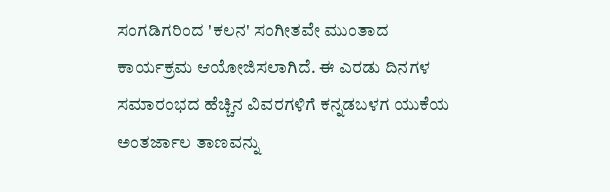ಸಂಗಡಿಗರಿಂದ 'ಕಲನ' ಸಂಗೀತವೇ ಮುಂತಾದ ಕಾರ್ಯಕ್ರಮ ಆಯೋಜಿಸಲಾಗಿದೆ. ಈ ಎರಡು ದಿನಗಳ ಸಮಾರಂಭದ ಹೆಚ್ಚಿನ ವಿವರಗಳಿಗೆ ಕನ್ನಡಬಳಗ ಯುಕೆಯ ಅಂತರ್ಜಾಲ ತಾಣವನ್ನು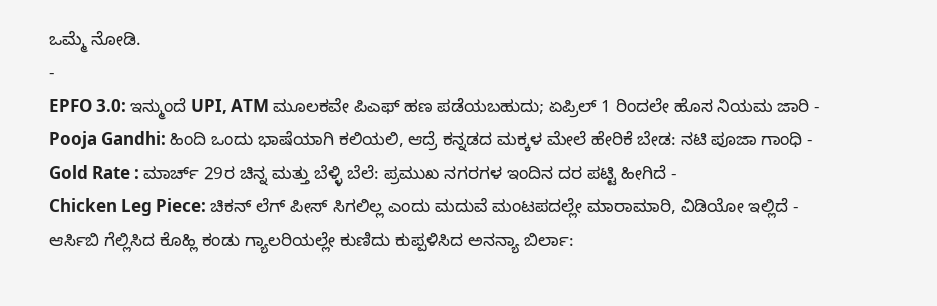ಒಮ್ಮೆ ನೋಡಿ.
-
EPFO 3.0: ಇನ್ಮುಂದೆ UPI, ATM ಮೂಲಕವೇ ಪಿಎಫ್ ಹಣ ಪಡೆಯಬಹುದು; ಏಪ್ರಿಲ್ 1 ರಿಂದಲೇ ಹೊಸ ನಿಯಮ ಜಾರಿ -
Pooja Gandhi: ಹಿಂದಿ ಒಂದು ಭಾಷೆಯಾಗಿ ಕಲಿಯಲಿ, ಆದ್ರೆ ಕನ್ನಡದ ಮಕ್ಕಳ ಮೇಲೆ ಹೇರಿಕೆ ಬೇಡ: ನಟಿ ಪೂಜಾ ಗಾಂಧಿ -
Gold Rate : ಮಾರ್ಚ್ 29ರ ಚಿನ್ನ ಮತ್ತು ಬೆಳ್ಳಿ ಬೆಲೆ: ಪ್ರಮುಖ ನಗರಗಳ ಇಂದಿನ ದರ ಪಟ್ಟಿ ಹೀಗಿದೆ -
Chicken Leg Piece: ಚಿಕನ್ ಲೆಗ್ ಪೀಸ್ ಸಿಗಲಿಲ್ಲ ಎಂದು ಮದುವೆ ಮಂಟಪದಲ್ಲೇ ಮಾರಾಮಾರಿ, ವಿಡಿಯೋ ಇಲ್ಲಿದೆ -
ಆರ್ಸಿಬಿ ಗೆಲ್ಲಿಸಿದ ಕೊಹ್ಲಿ ಕಂಡು ಗ್ಯಾಲರಿಯಲ್ಲೇ ಕುಣಿದು ಕುಪ್ಪಳಿಸಿದ ಅನನ್ಯಾ ಬಿರ್ಲಾ: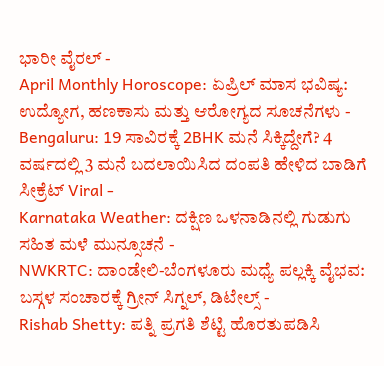ಭಾರೀ ವೈರಲ್ -
April Monthly Horoscope: ಏಪ್ರಿಲ್ ಮಾಸ ಭವಿಷ್ಯ: ಉದ್ಯೋಗ, ಹಣಕಾಸು ಮತ್ತು ಆರೋಗ್ಯದ ಸೂಚನೆಗಳು -
Bengaluru: 19 ಸಾವಿರಕ್ಕೆ 2BHK ಮನೆ ಸಿಕ್ಕಿದ್ದೇಗೆ? 4 ವರ್ಷದಲ್ಲಿ 3 ಮನೆ ಬದಲಾಯಿಸಿದ ದಂಪತಿ ಹೇಳಿದ ಬಾಡಿಗೆ ಸೀಕ್ರೆಟ್ Viral -
Karnataka Weather: ದಕ್ಷಿಣ ಒಳನಾಡಿನಲ್ಲಿ ಗುಡುಗು ಸಹಿತ ಮಳೆ ಮುನ್ಸೂಚನೆ -
NWKRTC: ದಾಂಡೇಲಿ-ಬೆಂಗಳೂರು ಮಧ್ಯೆ ಪಲ್ಲಕ್ಕಿ ವೈಭವ: ಬಸ್ಗಳ ಸಂಚಾರಕ್ಕೆ ಗ್ರೀನ್ ಸಿಗ್ನಲ್, ಡಿಟೇಲ್ಸ್ -
Rishab Shetty: ಪತ್ನಿ ಪ್ರಗತಿ ಶೆಟ್ಟಿ ಹೊರತುಪಡಿಸಿ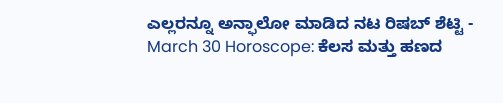ಎಲ್ಲರನ್ನೂ ಅನ್ಫಾಲೋ ಮಾಡಿದ ನಟ ರಿಷಬ್ ಶೆಟ್ಟಿ -
March 30 Horoscope: ಕೆಲಸ ಮತ್ತು ಹಣದ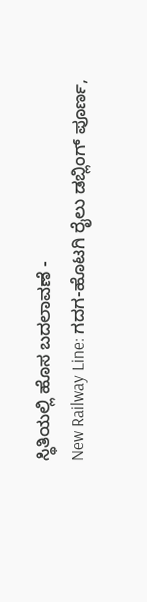ಸ್ಥಿತಿಯಲ್ಲಿ ಹೊಸ ಬದಲಾವಣೆ -
New Railway Line: ಗದಗ-ಹೊಟಗಿ ರೈಲು ಡಬ್ಲಿಂಗ್ ಪೂರ್ಣ,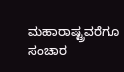ಮಹಾರಾಷ್ಟ್ರವರೆಗೂ ಸಂಚಾರ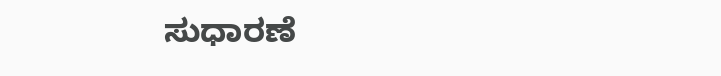ಸುಧಾರಣೆ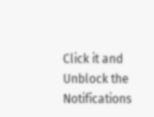Click it and Unblock the Notifications